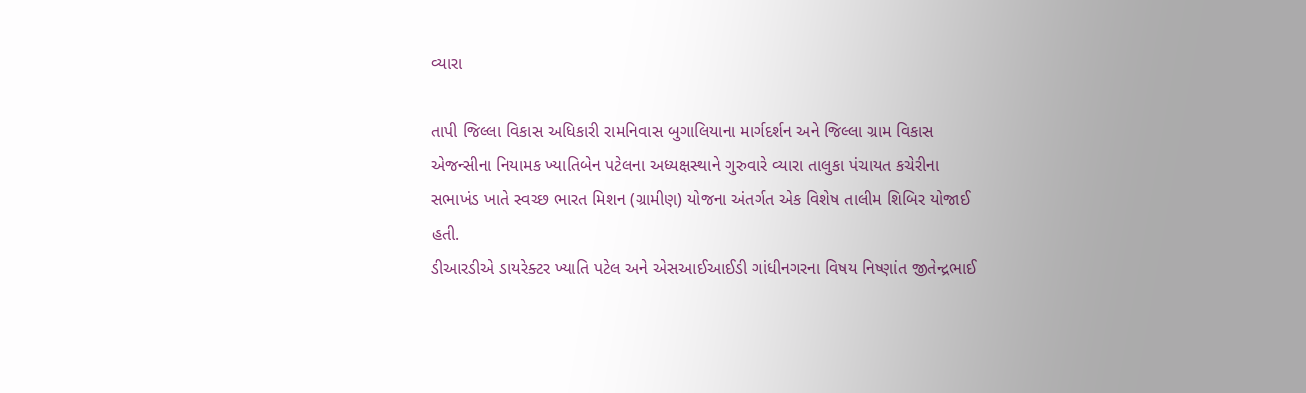વ્યારા

તાપી જિલ્લા વિકાસ અધિકારી રામનિવાસ બુગાલિયાના માર્ગદર્શન અને જિલ્લા ગ્રામ વિકાસ એજન્સીના નિયામક ખ્યાતિબેન પટેલના અધ્યક્ષસ્થાને ગુરુવારે વ્યારા તાલુકા પંચાયત કચેરીના સભાખંડ ખાતે સ્વચ્છ ભારત મિશન (ગ્રામીણ) યોજના અંતર્ગત એક વિશેષ તાલીમ શિબિર યોજાઈ હતી.
ડીઆરડીએ ડાયરેક્ટર ખ્યાતિ પટેલ અને એસઆઈઆઈડી ગાંધીનગરના વિષય નિષ્ણાંત જીતેન્દ્રભાઈ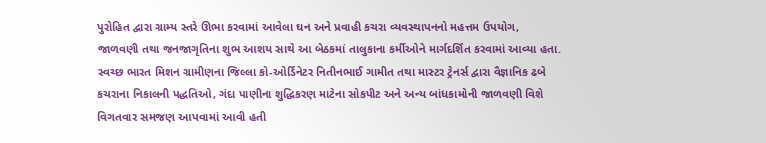પુરોહિત દ્વારા ગ્રામ્ય સ્તરે ઊભા કરવામાં આવેલા ઘન અને પ્રવાહી કચરા વ્યવસ્થાપનનો મહત્તમ ઉપયોગ, જાળવણી તથા જનજાગૃતિના શુભ આશય સાથે આ બેઠકમાં તાલુકાના કર્મીઓને માર્ગદર્શિત કરવામાં આવ્યા હતા.
સ્વચ્છ ભારત મિશન ગ્રામીણના જિલ્લા કો-ઓર્ડિનેટર નિતીનભાઈ ગામીત તથા માસ્ટર ટ્રેનર્સ દ્વારા વૈજ્ઞાનિક ઢબે કચરાના નિકાલની પદ્ધતિઓ, ગંદા પાણીના શુદ્ધિકરણ માટેના સોકપીટ અને અન્ય બાંધકામોની જાળવણી વિશે વિગતવાર સમજણ આપવામાં આવી હતી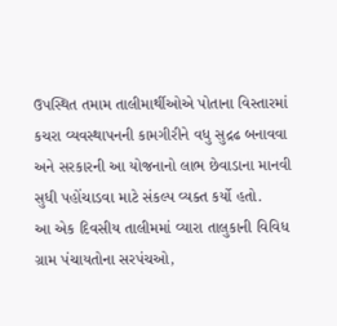ઉપસ્થિત તમામ તાલીમાર્થીઓએ પોતાના વિસ્તારમાં કચરા વ્યવસ્થાપનની કામગીરીને વધુ સુદ્રઢ બનાવવા અને સરકારની આ યોજનાનો લાભ છેવાડાના માનવી સુધી પહોંચાડવા માટે સંકલ્પ વ્યક્ત કર્યો હતો.
આ એક દિવસીય તાલીમમાં વ્યારા તાલુકાની વિવિધ ગ્રામ પંચાયતોના સરપંચઓ,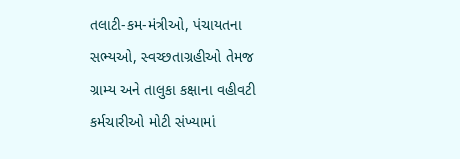તલાટી-કમ-મંત્રીઓ, પંચાયતના સભ્યઓ, સ્વચ્છતાગ્રહીઓ તેમજ ગ્રામ્ય અને તાલુકા કક્ષાના વહીવટી કર્મચારીઓ મોટી સંખ્યામાં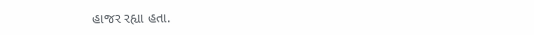હાજર રહ્યા હતા.